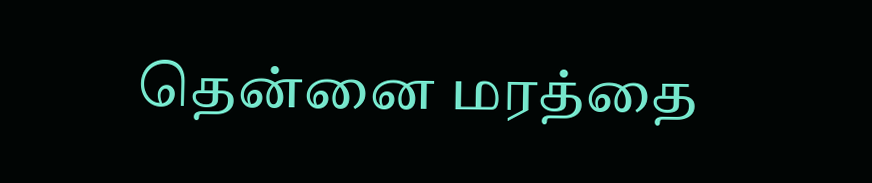தென்னை மரத்தை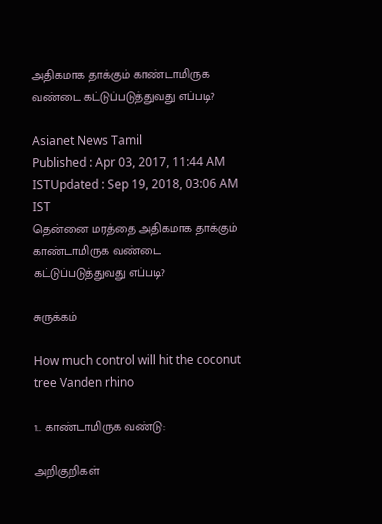அதிகமாக தாக்கும் காண்டாமிருக வண்டை கட்டுப்படுத்துவது எப்படி?

Asianet News Tamil
Published : Apr 03, 2017, 11:44 AM ISTUpdated : Sep 19, 2018, 03:06 AM IST
தென்னை மரத்தை அதிகமாக தாக்கும் காண்டாமிருக வண்டை கட்டுப்படுத்துவது எப்படி?

சுருக்கம்

How much control will hit the coconut tree Vanden rhino

1.. காண்டாமிருக வண்டு:

அறிகுறிகள்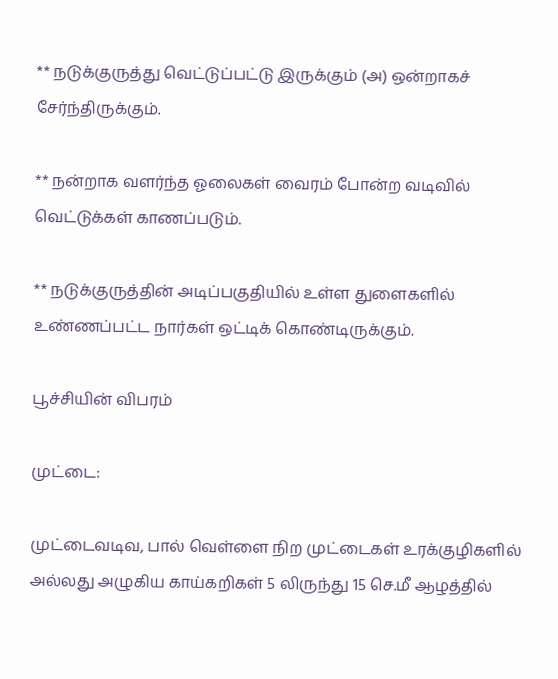** நடுக்குருத்து வெட்டுப்பட்டு இருக்கும் (அ) ஒன்றாகச் சேர்ந்திருக்கும்.

** நன்றாக வளர்ந்த ஓலைகள் வைரம் போன்ற வடிவில் வெட்டுக்கள் காணப்படும்.

** நடுக்குருத்தின் அடிப்பகுதியில் உள்ள துளைகளில் உண்ணப்பட்ட நார்கள் ஒட்டிக் கொண்டிருக்கும்.

பூச்சியின் விபரம்

முட்டை:

முட்டைவடிவ, பால் வெள்ளை நிற முட்டைகள் உரக்குழிகளில் அல்லது அழுகிய காய்கறிகள் 5 லிருந்து 15 செ.மீ ஆழத்தில்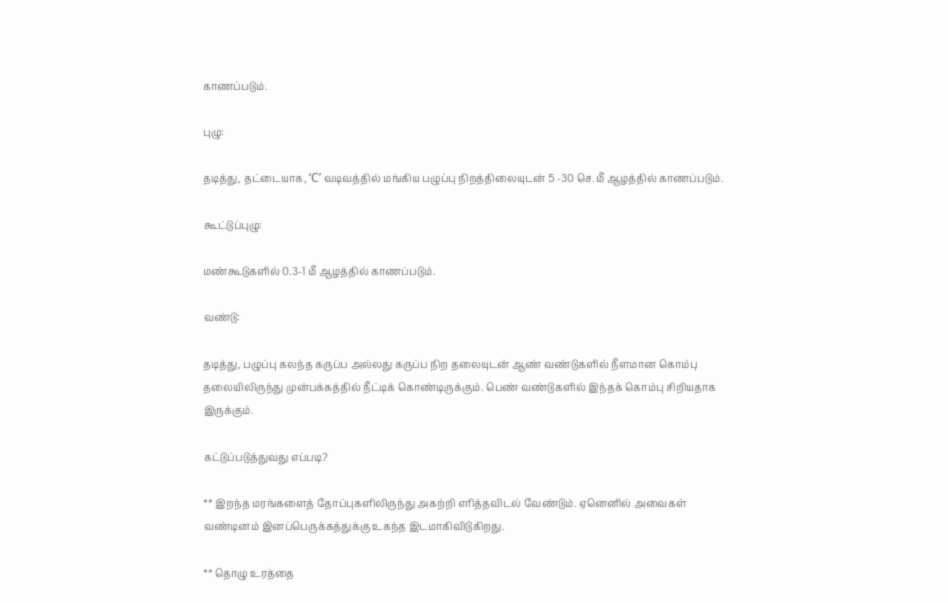காணப்படும்.

புழு:

தடித்து, தட்டையாக, ‘C’ வடிவத்தில் மங்கிய பழுப்பு நிறத்திலையுடன் 5 -30 செ.மீ ஆழத்தில் காணப்படும்.

கூட்டுப்புழு:

மண்கூடுகளில் 0.3-1 மீ ஆழத்தில் காணப்படும்.

வண்டு:

தடித்து, பழுப்பு கலந்த கருப்ப அல்லது கருப்ப நிற தலையுடன் ஆண் வண்டுகளில் நீளமான கொம்பு தலையிலிருந்து முன்பக்கத்தில் நீட்டிக் கொண்டிருக்கும். பெண் வண்டுகளில் இந்தக் கொம்பு சிறியதாக இருக்கும்.

கட்டுப்படுத்துவது எப்படி?

** இறந்த மரங்களைத் தோப்புகளிலிருந்து அகற்றி எரித்தவிடல் வேண்டும். ஏனெனில் அவைகள் வண்டினம் இனப்பெருக்கத்துக்கு உகந்த இடமாகிவிடுகிறது.

** தொழு உரத்தை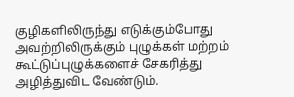குழிகளிலிருந்து எடுக்கும்போது அவற்றிலிருக்கும் புழுக்கள் மற்றம் கூட்டுப்புழுக்களைச் சேகரித்து அழித்துவிட வேண்டும்.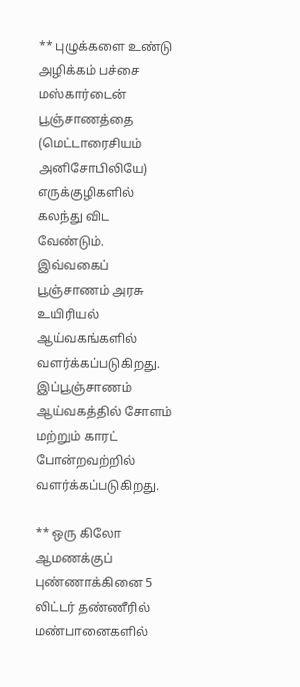** புழுக்களை உண்டு அழிக்கம் பச்சை மஸ்கார்டைன் பூஞ்சாணத்தை (மெட்டாரைசியம் அனிசோபிலியே) எருக்குழிகளில் கலந்து விட வேண்டும். இவ்வகைப் பூஞ்சாணம் அரசு உயிரியல் ஆய்வகங்களில் வளர்க்கப்படுகிறது. இப்பூஞ்சாணம் ஆய்வகத்தில் சோளம் மற்றும் காரட் போன்றவற்றில் வளர்க்கப்படுகிறது.

** ஒரு கிலோ ஆமணக்குப் புண்ணாக்கினை 5 லிட்டர் தண்ணீரில் மண்பானைகளில்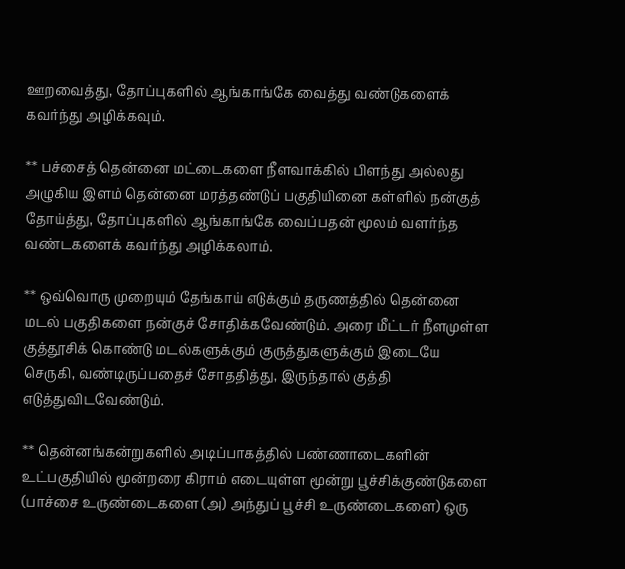ஊறவைத்து, தோப்புகளில் ஆங்காங்கே வைத்து வண்டுகளைக் கவர்ந்து அழிக்கவும்.

** பச்சைத் தென்னை மட்டைகளை நீளவாக்கில் பிளந்து அல்லது அழுகிய இளம் தென்னை மரத்தண்டுப் பகுதியினை கள்ளில் நன்குத் தோய்த்து, தோப்புகளில் ஆங்காங்கே வைப்பதன் மூலம் வளர்ந்த வண்டகளைக் கவர்ந்து அழிக்கலாம்.

** ஒவ்வொரு முறையும் தேங்காய் எடுக்கும் தருணத்தில் தென்னை மடல் பகுதிகளை நன்குச் சோதிக்கவேண்டும். அரை மீட்டர் நீளமுள்ள குத்தூசிக் கொண்டு மடல்களுக்கும் குருத்துகளுக்கும் இடையே செருகி, வண்டிருப்பதைச் சோததித்து, இருந்தால் குத்தி எடுத்துவிடவேண்டும்.

** தென்னங்கன்றுகளில் அடிப்பாகத்தில் பண்ணாடைகளின் உட்பகுதியில் மூன்றரை கிராம் எடையுள்ள மூன்று பூச்சிக்குண்டுகளை (பாச்சை உருண்டைகளை (அ) அந்துப் பூச்சி உருண்டைகளை) ஒரு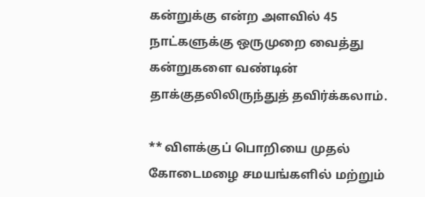கன்றுக்கு என்ற அளவில் 45 நாட்களுக்கு ஒருமுறை வைத்து கன்றுகளை வண்டின் தாக்குதலிலிருந்துத் தவிர்க்கலாம்.

** விளக்குப் பொறியை முதல் கோடைமழை சமயங்களில் மற்றும்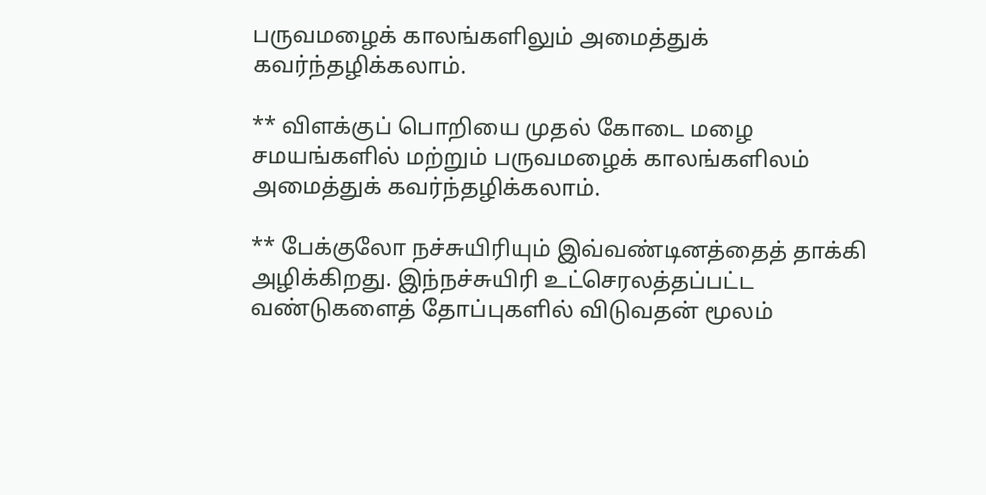பருவமழைக் காலங்களிலும் அமைத்துக் கவர்ந்தழிக்கலாம்.

** விளக்குப் பொறியை முதல் கோடை மழை சமயங்களில் மற்றும் பருவமழைக் காலங்களிலம் அமைத்துக் கவர்ந்தழிக்கலாம்.

** பேக்குலோ நச்சுயிரியும் இவ்வண்டினத்தைத் தாக்கி அழிக்கிறது. இந்நச்சுயிரி உட்செரலத்தப்பட்ட வண்டுகளைத் தோப்புகளில் விடுவதன் மூலம்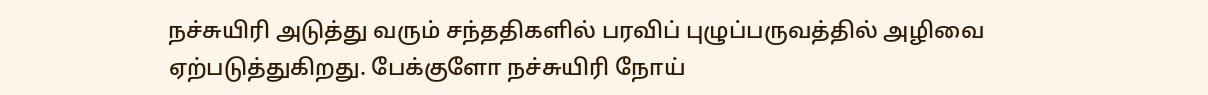நச்சுயிரி அடுத்து வரும் சந்ததிகளில் பரவிப் புழுப்பருவத்தில் அழிவை ஏற்படுத்துகிறது. பேக்குளோ நச்சுயிரி நோய்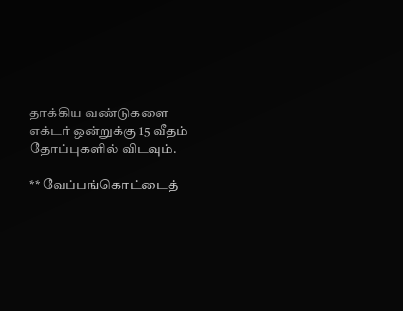தாக்கிய வண்டுகளை எக்டர் ஒன்றுக்கு 15 வீதம் தோப்புகளில் விடவும்.

** வேப்பங்கொட்டைத்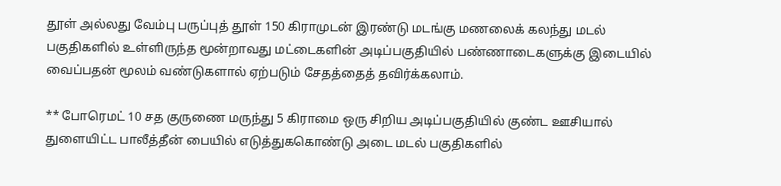தூள் அல்லது வேம்பு பருப்புத் தூள் 150 கிராமுடன் இரண்டு மடங்கு மணலைக் கலந்து மடல் பகுதிகளில் உள்ளிருந்த மூன்றாவது மட்டைகளின் அடிப்பகுதியில் பண்ணாடைகளுக்கு இடையில் வைப்பதன் மூலம் வண்டுகளால் ஏற்படும் சேதத்தைத் தவிர்க்கலாம்.

** போரெமட் 10 சத குருணை மருந்து 5 கிராமை ஒரு சிறிய அடிப்பகுதியில் குண்ட ஊசியால் துளையிட்ட பாலீத்தீன் பையில் எடுத்துககொண்டு அடை மடல் பகுதிகளில்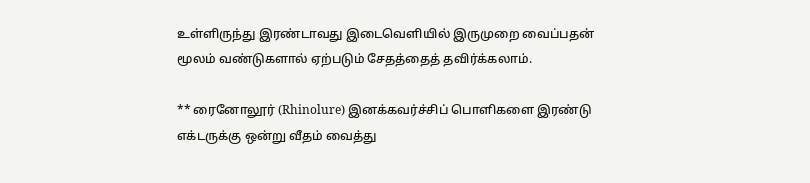உள்ளிருந்து இரண்டாவது இடைவெளியில் இருமுறை வைப்பதன் மூலம் வண்டுகளால் ஏற்படும் சேதத்தைத் தவிர்க்கலாம்.

** ரைனோலூர் (Rhinolure) இனக்கவர்ச்சிப் பொளிகளை இரண்டு எக்டருக்கு ஒன்று வீதம் வைத்து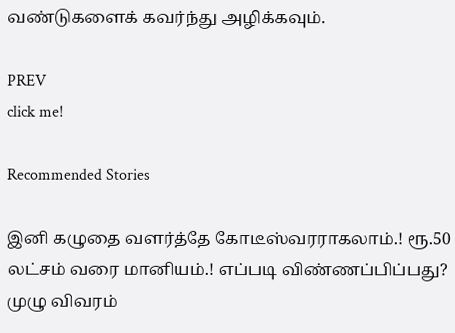வண்டுகளைக் கவர்ந்து அழிக்கவும்.

PREV
click me!

Recommended Stories

இனி கழுதை வளர்த்தே கோடீஸ்வரராகலாம்.! ரூ.50 லட்சம் வரை மானியம்.! எப்படி விண்ணப்பிப்பது? முழு விவரம்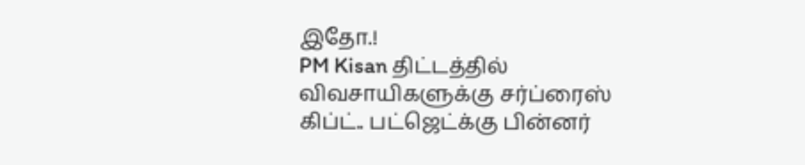இதோ.!
PM Kisan திட்டத்தில் விவசாயிகளுக்கு சர்ப்ரைஸ் கிப்ட்.. பட்ஜெட்க்கு பின்னர்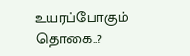உயரப்போகும் தொகை..?